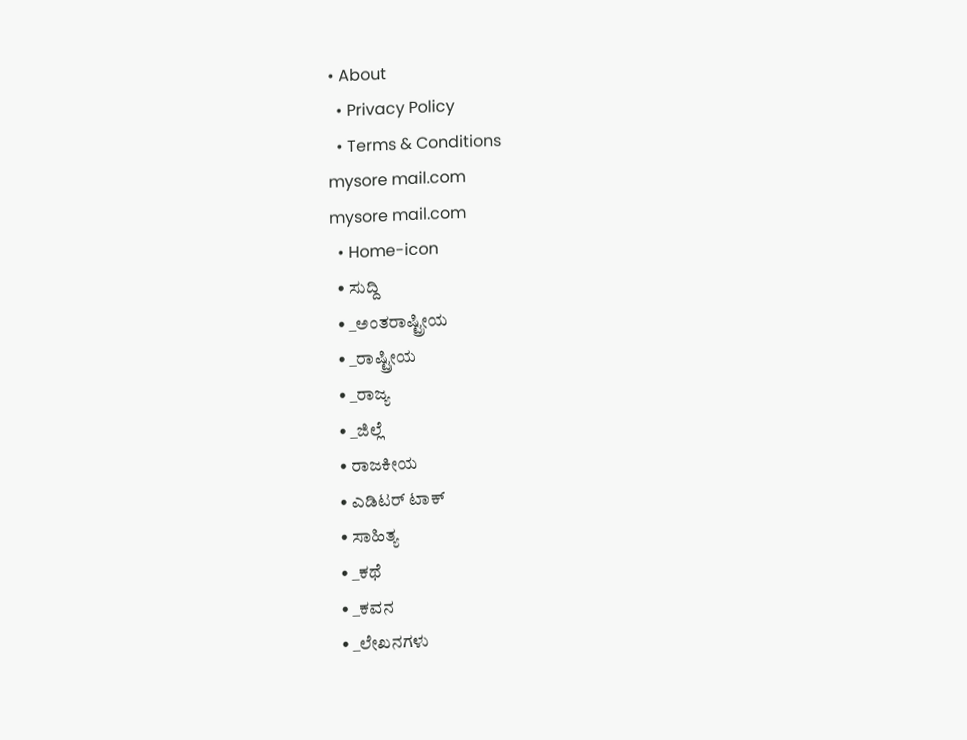• About
  • Privacy Policy
  • Terms & Conditions
mysore mail.com
mysore mail.com
  • Home-icon
  • ಸುದ್ದಿ
  • _ಅಂತರಾಷ್ಟ್ರೀಯ
  • _ರಾಷ್ಟ್ರೀಯ
  • _ರಾಜ್ಯ
  • _ಜಿಲ್ಲೆ
  • ರಾಜಕೀಯ
  • ಎಡಿಟರ್‌ ಟಾಕ್
  • ಸಾಹಿತ್ಯ
  • _ಕಥೆ
  • _ಕವನ
  • _ಲೇಖನಗಳು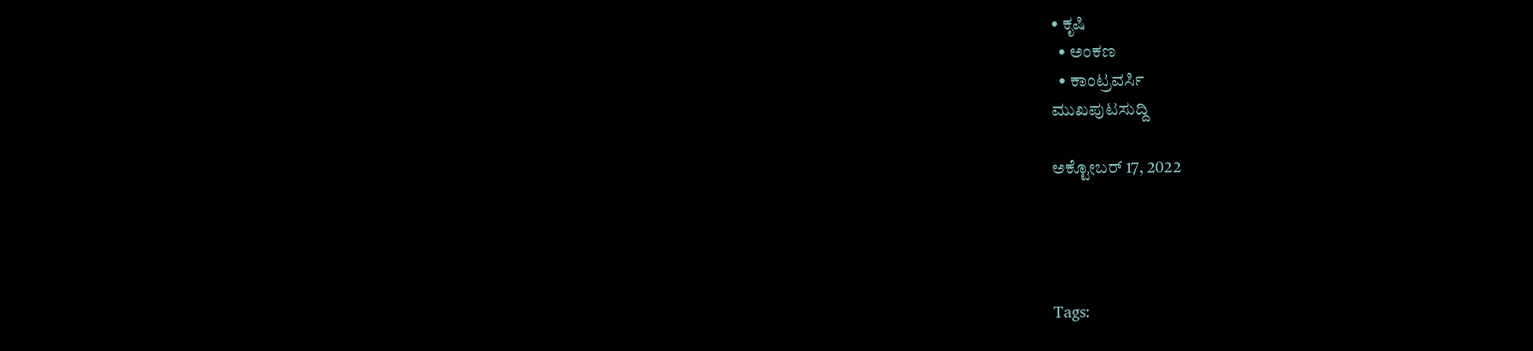• ಕೃಷಿ
  • ಅಂಕಣ
  • ಕಾಂಟ್ರವರ್ಸಿ
ಮುಖಪುಟಸುದ್ದಿ

ಅಕ್ಟೋಬರ್ 17, 2022




Tags: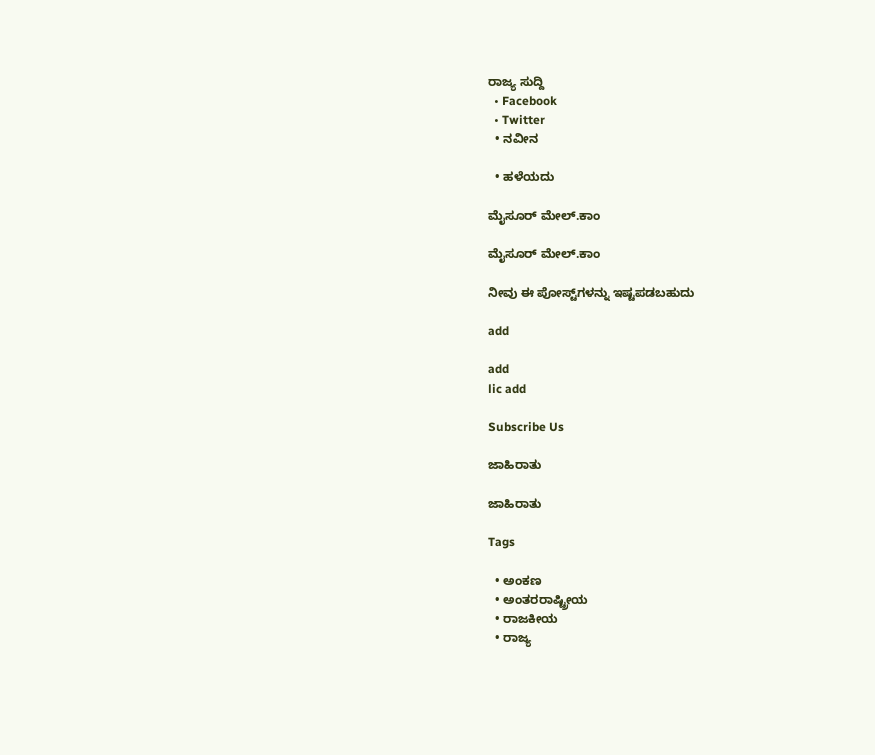ರಾಜ್ಯ ಸುದ್ದಿ
  • Facebook
  • Twitter
  • ನವೀನ

  • ಹಳೆಯದು

ಮೈಸೂರ್ ಮೇಲ್.ಕಾಂ

ಮೈಸೂರ್ ಮೇಲ್.ಕಾಂ

ನೀವು ಈ ಪೋಸ್ಟ್‌ಗಳನ್ನು ಇಷ್ಟಪಡಬಹುದು

add

add
lic add

Subscribe Us

ಜಾಹಿರಾತು

ಜಾಹಿರಾತು

Tags

  • ಅಂಕಣ
  • ಅಂತರರಾಷ್ಟ್ರೀಯ
  • ರಾಜಕೀಯ
  • ರಾಜ್ಯ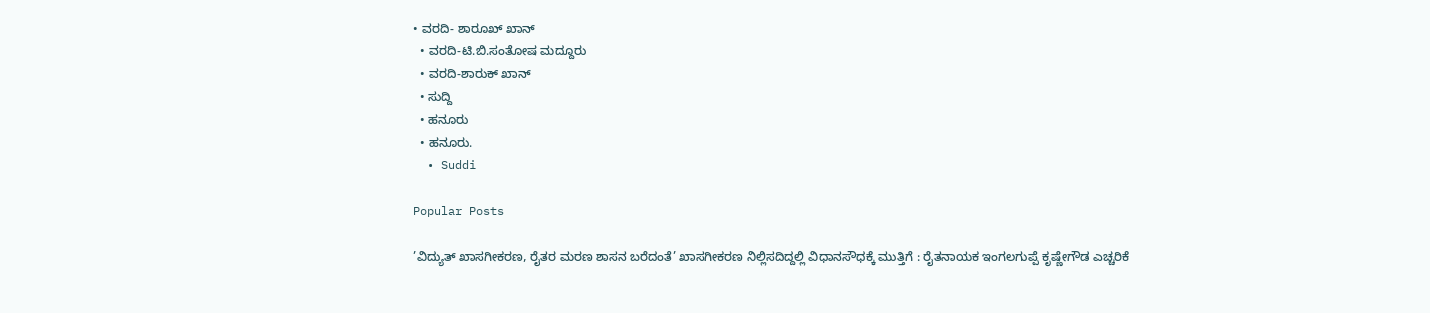• ವರದಿ- ಶಾರೂಖ್ ಖಾನ್
  • ವರದಿ-ಟಿ.ಬಿ.ಸಂತೋಷ ಮದ್ದೂರು
  • ವರದಿ-ಶಾರುಕ್ ಖಾನ್
  • ಸುದ್ದಿ
  • ಹನೂರು
  • ಹನೂರು.
  • Suddi

Popular Posts

’ವಿದ್ಯುತ್ ಖಾಸಗೀಕರಣ, ರೈತರ ಮರಣ ಶಾಸನ ಬರೆದಂತೆ’ ಖಾಸಗೀಕರಣ ನಿಲ್ಲಿಸದಿದ್ದಲ್ಲಿ ವಿಧಾನಸೌಧಕ್ಕೆ ಮುತ್ತಿಗೆ : ರೈತನಾಯಕ ಇಂಗಲಗುಪ್ಪೆ ಕೃಷ್ಣೇಗೌಡ ಎಚ್ಚರಿಕೆ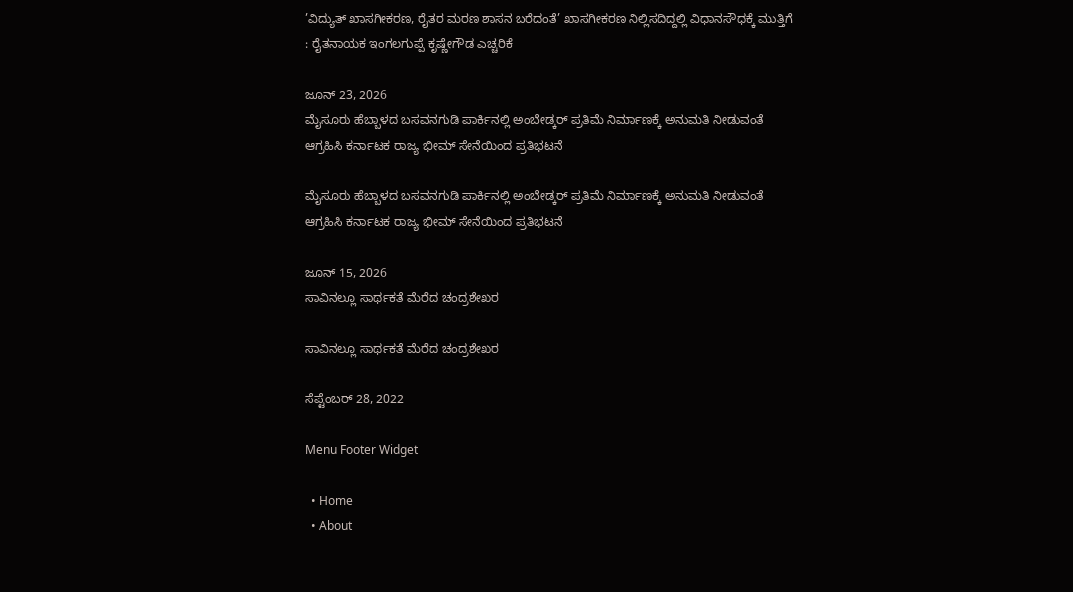’ವಿದ್ಯುತ್ ಖಾಸಗೀಕರಣ, ರೈತರ ಮರಣ ಶಾಸನ ಬರೆದಂತೆ’ ಖಾಸಗೀಕರಣ ನಿಲ್ಲಿಸದಿದ್ದಲ್ಲಿ ವಿಧಾನಸೌಧಕ್ಕೆ ಮುತ್ತಿಗೆ : ರೈತನಾಯಕ ಇಂಗಲಗುಪ್ಪೆ ಕೃಷ್ಣೇಗೌಡ ಎಚ್ಚರಿಕೆ

ಜೂನ್ 23, 2026
ಮೈಸೂರು ಹೆಬ್ಬಾಳದ ಬಸವನಗುಡಿ ಪಾರ್ಕಿನಲ್ಲಿ ಅಂಬೇಡ್ಕರ್ ಪ್ರತಿಮೆ ನಿರ್ಮಾಣಕ್ಕೆ ಅನುಮತಿ ನೀಡುವಂತೆ ಆಗ್ರಹಿಸಿ ಕರ್ನಾಟಕ ರಾಜ್ಯ ಭೀಮ್ ಸೇನೆಯಿಂದ ಪ್ರತಿಭಟನೆ

ಮೈಸೂರು ಹೆಬ್ಬಾಳದ ಬಸವನಗುಡಿ ಪಾರ್ಕಿನಲ್ಲಿ ಅಂಬೇಡ್ಕರ್ ಪ್ರತಿಮೆ ನಿರ್ಮಾಣಕ್ಕೆ ಅನುಮತಿ ನೀಡುವಂತೆ ಆಗ್ರಹಿಸಿ ಕರ್ನಾಟಕ ರಾಜ್ಯ ಭೀಮ್ ಸೇನೆಯಿಂದ ಪ್ರತಿಭಟನೆ

ಜೂನ್ 15, 2026
ಸಾವಿನಲ್ಲೂ ಸಾರ್ಥಕತೆ ಮೆರೆದ ಚಂದ್ರಶೇಖರ

ಸಾವಿನಲ್ಲೂ ಸಾರ್ಥಕತೆ ಮೆರೆದ ಚಂದ್ರಶೇಖರ

ಸೆಪ್ಟೆಂಬರ್ 28, 2022

Menu Footer Widget

  • Home
  • About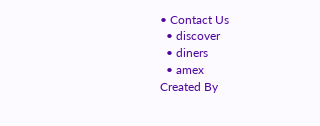• Contact Us
  • discover
  • diners
  • amex
Created By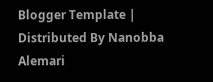Blogger Template | Distributed By Nanobba Alemari